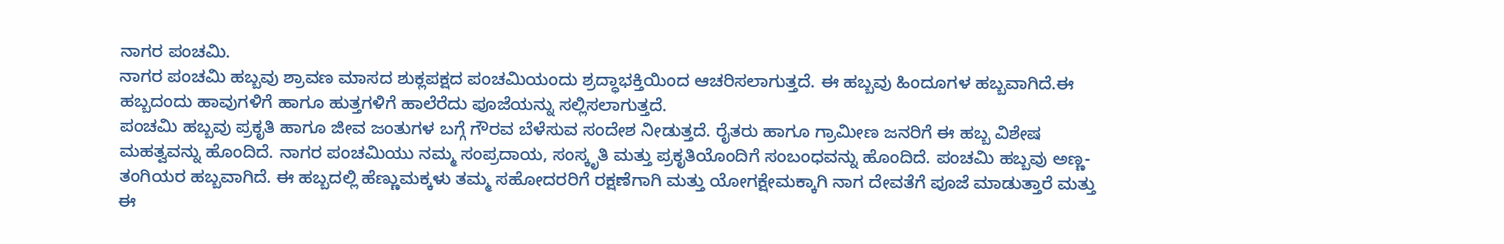ನಾಗರ ಪಂಚಮಿ.
ನಾಗರ ಪಂಚಮಿ ಹಬ್ಬವು ಶ್ರಾವಣ ಮಾಸದ ಶುಕ್ಲಪಕ್ಷದ ಪಂಚಮಿಯಂದು ಶ್ರದ್ಧಾಭಕ್ತಿಯಿಂದ ಆಚರಿಸಲಾಗುತ್ತದೆ. ಈ ಹಬ್ಬವು ಹಿಂದೂಗಳ ಹಬ್ಬವಾಗಿದೆ.ಈ ಹಬ್ಬದಂದು ಹಾವುಗಳಿಗೆ ಹಾಗೂ ಹುತ್ತಗಳಿಗೆ ಹಾಲೆರೆದು ಪೂಜೆಯನ್ನು ಸಲ್ಲಿಸಲಾಗುತ್ತದೆ.
ಪಂಚಮಿ ಹಬ್ಬವು ಪ್ರಕೃತಿ ಹಾಗೂ ಜೀವ ಜಂತುಗಳ ಬಗ್ಗೆ ಗೌರವ ಬೆಳೆಸುವ ಸಂದೇಶ ನೀಡುತ್ತದೆ. ರೈತರು ಹಾಗೂ ಗ್ರಾಮೀಣ ಜನರಿಗೆ ಈ ಹಬ್ಬ ವಿಶೇಷ ಮಹತ್ವವನ್ನು ಹೊಂದಿದೆ. ನಾಗರ ಪಂಚಮಿಯು ನಮ್ಮ ಸಂಪ್ರದಾಯ, ಸಂಸ್ಕೃತಿ ಮತ್ತು ಪ್ರಕೃತಿಯೊಂದಿಗೆ ಸಂಬಂಧವನ್ನು ಹೊಂದಿದೆ. ಪಂಚಮಿ ಹಬ್ಬವು ಅಣ್ಣ- ತಂಗಿಯರ ಹಬ್ಬವಾಗಿದೆ. ಈ ಹಬ್ಬದಲ್ಲಿ ಹೆಣ್ಣುಮಕ್ಕಳು ತಮ್ಮ ಸಹೋದರರಿಗೆ ರಕ್ಷಣೆಗಾಗಿ ಮತ್ತು ಯೋಗಕ್ಷೇಮಕ್ಕಾಗಿ ನಾಗ ದೇವತೆಗೆ ಪೂಜೆ ಮಾಡುತ್ತಾರೆ ಮತ್ತು ಈ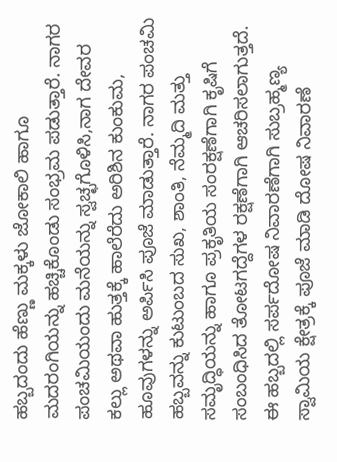ಹಬ್ಬದಂದು ಹೆಣ್ಣು ಮಕ್ಕಳು ಜೋಕಾಲಿ ಹಾಗೂ ಮದರಂಗಿಯನ್ನು ಹಚ್ಚಿಕೊಂಡು ಸಂಭ್ರಮ ಪಡುತ್ತಾರೆ. ನಾಗರ ಪಂಚಮಿಯಂದು ಮನೆಯನ್ನು ಸ್ವಚ್ಛಗೊಳಿಸಿ,ನಾಗ ದೇವರ ಕಲ್ಲು ಅಥವಾ ಹುತ್ತಕ್ಕೆ ಹಾಲೆರೆದು ಅರಿಶಿನ ಕುಂಕುಮ, ಹೂವುಗಳನ್ನು ಅರ್ಪಿಸಿ ಪೂಜೆ ಮಾಡುತ್ತಾರೆ. ನಾಗರ ಪಂಚಮಿ ಹಬ್ಬವನ್ನು ಕುಟುಂಬದ ಸುಖ, ಶಾಂತಿ, ನೆಮ್ಮದಿ ಮತ್ತು ಸಮೃದ್ಧಿಯನ್ನು ಹಾಗೂ ಪ್ರಕೃತಿಯ ಸಂರಕ್ಷಣೆಗಾಗಿ ಕೃಷಿಗೆ ಸಂಬಂಧಿಸಿದ ತೋಟಗದ್ದೆಗಳ ರಕ್ಷಣೆಗಾಗಿ ಆಚರಿಸಲಾಗುತ್ತದೆ. ಈ ಹಬ್ಬದಲ್ಲಿ ಸರ್ಪದೋಷ ನಿವಾರಣೆಗಾಗಿ ಸುಬ್ರಹ್ಮಣ್ಯ ಸ್ವಾಮಿಯ ಕ್ಷೇತ್ರಕ್ಕೆ ಪೂಜೆ ಮಾಡಿ ದೋಷ ನಿವಾರಣೆ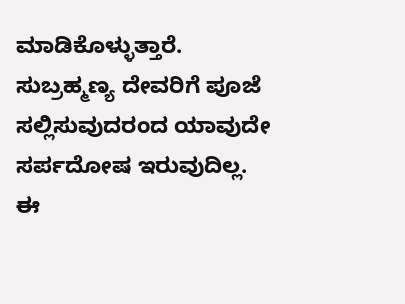ಮಾಡಿಕೊಳ್ಳುತ್ತಾರೆ. ಸುಬ್ರಹ್ಮಣ್ಯ ದೇವರಿಗೆ ಪೂಜೆ ಸಲ್ಲಿಸುವುದರಂದ ಯಾವುದೇ ಸರ್ಪದೋಷ ಇರುವುದಿಲ್ಲ. ಈ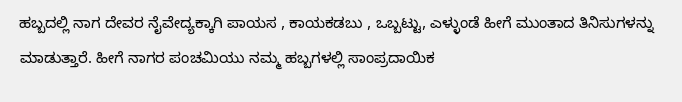ಹಬ್ಬದಲ್ಲಿ ನಾಗ ದೇವರ ನೈವೇದ್ಯಕ್ಕಾಗಿ ಪಾಯಸ , ಕಾಯಕಡಬು , ಒಬ್ಬಟ್ಟು, ಎಳ್ಳುಂಡೆ ಹೀಗೆ ಮುಂತಾದ ತಿನಿಸುಗಳನ್ನು ಮಾಡುತ್ತಾರೆ. ಹೀಗೆ ನಾಗರ ಪಂಚಮಿಯು ನಮ್ಮ ಹಬ್ಬಗಳಲ್ಲಿ ಸಾಂಪ್ರದಾಯಿಕ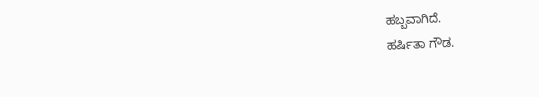ಹಬ್ಬವಾಗಿದೆ.
ಹರ್ಷಿತಾ ಗೌಡ.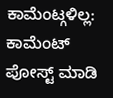ಕಾಮೆಂಟ್ಗಳಿಲ್ಲ:
ಕಾಮೆಂಟ್ ಪೋಸ್ಟ್ ಮಾಡಿ